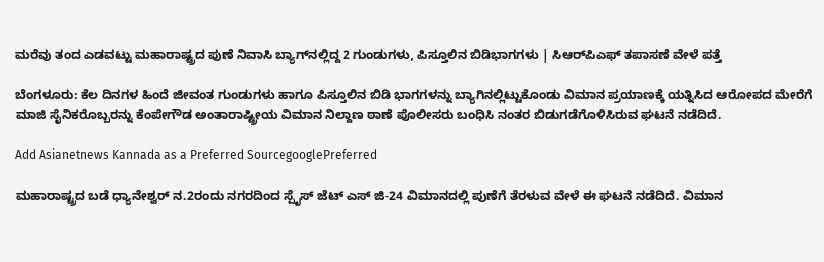ಮರೆವು ತಂದ ಎಡವಟ್ಟು ಮಹಾರಾಷ್ಟ್ರದ ಪುಣೆ ನಿವಾಸಿ ಬ್ಯಾಗ್‌ನಲ್ಲಿದ್ದ 2 ಗುಂಡುಗಳು, ಪಿಸ್ತೂಲಿನ ಬಿಡಿಭಾಗಗಳು | ಸಿಆರ್‌ಪಿಎಫ್ ತಪಾಸಣೆ ವೇಳೆ ಪತ್ತೆ

ಬೆಂಗಳೂರು: ಕೆಲ ದಿನಗಳ ಹಿಂದೆ ಜೀವಂತ ಗುಂಡುಗಳು ಹಾಗೂ ಪಿಸ್ತೂಲಿನ ಬಿಡಿ ಭಾಗಗಳನ್ನು ಬ್ಯಾಗಿನಲ್ಲಿಟ್ಟುಕೊಂಡು ವಿಮಾನ ಪ್ರಯಾಣಕ್ಕೆ ಯತ್ನಿಸಿದ ಆರೋಪದ ಮೇರೆಗೆ ಮಾಜಿ ಸೈನಿಕರೊಬ್ಬರನ್ನು ಕೆಂಪೇಗೌಡ ಅಂತಾರಾಷ್ಟ್ರೀಯ ವಿಮಾನ ನಿಲ್ದಾಣ ಠಾಣೆ ಪೊಲೀಸರು ಬಂಧಿಸಿ ನಂತರ ಬಿಡುಗಡೆಗೊಳಿಸಿರುವ ಘಟನೆ ನಡೆದಿದೆ.

Add Asianetnews Kannada as a Preferred SourcegooglePreferred

ಮಹಾರಾಷ್ಟ್ರದ ಬಡೆ ಧ್ಯಾನೇಶ್ವರ್ ನ.2ರಂದು ನಗರದಿಂದ ಸ್ಪೈಸ್ ಜೆಟ್ ಎಸ್ ಜಿ-24 ವಿಮಾನದಲ್ಲಿ ಪುಣೆಗೆ ತೆರಳುವ ವೇಳೆ ಈ ಘಟನೆ ನಡೆದಿದೆ. ವಿಮಾನ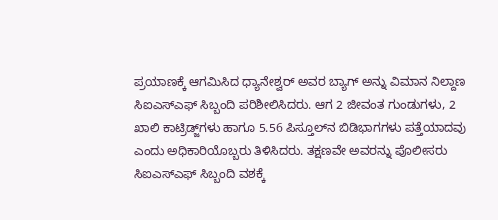ಪ್ರಯಾಣಕ್ಕೆ ಆಗಮಿಸಿದ ಧ್ಯಾನೇಶ್ವರ್ ಅವರ ಬ್ಯಾಗ್ ಅನ್ನು ವಿಮಾನ ನಿಲ್ದಾಣ ಸಿಐಎಸ್‌ಎಫ್ ಸಿಬ್ಬಂದಿ ಪರಿಶೀಲಿಸಿದರು. ಆಗ 2 ಜೀವಂತ ಗುಂಡುಗಳು, 2 ಖಾಲಿ ಕಾಟ್ರಿಡ್ಜ್‌ಗಳು ಹಾಗೂ 5.56 ಪಿಸ್ತೂಲ್‌ನ ಬಿಡಿಭಾಗಗಳು ಪತ್ತೆಯಾದವು ಎಂದು ಅಧಿಕಾರಿಯೊಬ್ಬರು ತಿಳಿಸಿದರು. ತಕ್ಷಣವೇ ಅವರನ್ನು ಪೊಲೀಸರು ಸಿಐಎಸ್‌ಎಫ್ ಸಿಬ್ಬಂದಿ ವಶಕ್ಕೆ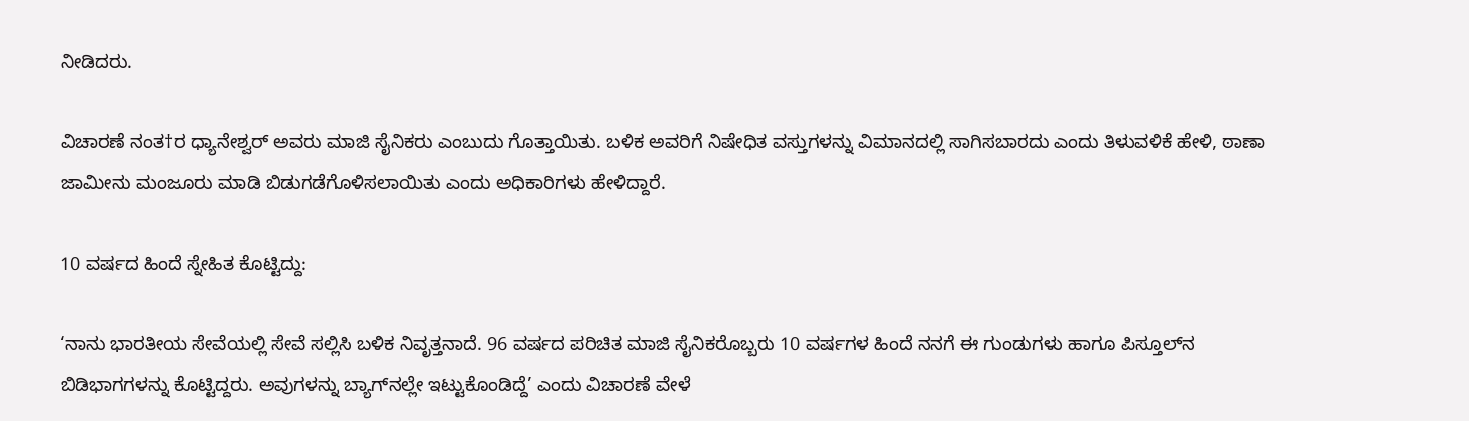ನೀಡಿದರು.

ವಿಚಾರಣೆ ನಂತ†ರ ಧ್ಯಾನೇಶ್ವರ್ ಅವರು ಮಾಜಿ ಸೈನಿಕರು ಎಂಬುದು ಗೊತ್ತಾಯಿತು. ಬಳಿಕ ಅವರಿಗೆ ನಿಷೇಧಿತ ವಸ್ತುಗಳನ್ನು ವಿಮಾನದಲ್ಲಿ ಸಾಗಿಸಬಾರದು ಎಂದು ತಿಳುವಳಿಕೆ ಹೇಳಿ, ಠಾಣಾ ಜಾಮೀನು ಮಂಜೂರು ಮಾಡಿ ಬಿಡುಗಡೆಗೊಳಿಸಲಾಯಿತು ಎಂದು ಅಧಿಕಾರಿಗಳು ಹೇಳಿದ್ದಾರೆ.

10 ವರ್ಷದ ಹಿಂದೆ ಸ್ನೇಹಿತ ಕೊಟ್ಟಿದ್ದು:

‘ನಾನು ಭಾರತೀಯ ಸೇವೆಯಲ್ಲಿ ಸೇವೆ ಸಲ್ಲಿಸಿ ಬಳಿಕ ನಿವೃತ್ತನಾದೆ. 96 ವರ್ಷದ ಪರಿಚಿತ ಮಾಜಿ ಸೈನಿಕರೊಬ್ಬರು 10 ವರ್ಷಗಳ ಹಿಂದೆ ನನಗೆ ಈ ಗುಂಡುಗಳು ಹಾಗೂ ಪಿಸ್ತೂಲ್‌ನ ಬಿಡಿಭಾಗಗಳನ್ನು ಕೊಟ್ಟಿದ್ದರು. ಅವುಗಳನ್ನು ಬ್ಯಾಗ್‌ನಲ್ಲೇ ಇಟ್ಟುಕೊಂಡಿದ್ದೆ’ ಎಂದು ವಿಚಾರಣೆ ವೇಳೆ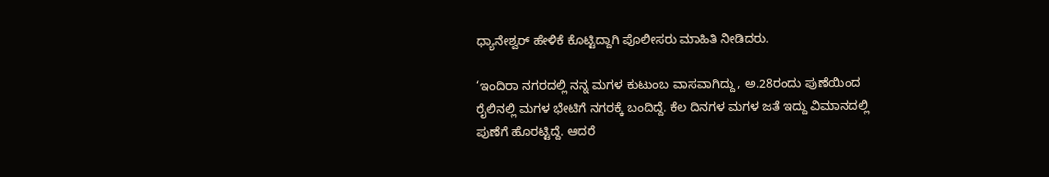ಧ್ಯಾನೇಶ್ವರ್ ಹೇಳಿಕೆ ಕೊಟ್ಟಿದ್ದಾಗಿ ಪೊಲೀಸರು ಮಾಹಿತಿ ನೀಡಿದರು.

‘ಇಂದಿರಾ ನಗರದಲ್ಲಿ ನನ್ನ ಮಗಳ ಕುಟುಂಬ ವಾಸವಾಗಿದ್ದು, ಅ.28ರಂದು ಪುಣೆಯಿಂದ ರೈಲಿನಲ್ಲಿ ಮಗಳ ಭೇಟಿಗೆ ನಗರಕ್ಕೆ ಬಂದಿದ್ದೆ. ಕೆಲ ದಿನಗಳ ಮಗಳ ಜತೆ ಇದ್ದು ವಿಮಾನದಲ್ಲಿ ಪುಣೆಗೆ ಹೊರಟ್ಟಿದ್ದೆ. ಆದರೆ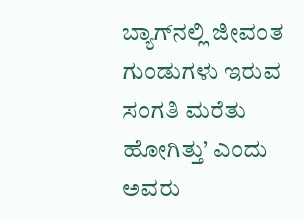ಬ್ಯಾಗ್‌ನಲ್ಲಿ ಜೀವಂತ ಗುಂಡುಗಳು ಇರುವ ಸಂಗತಿ ಮರೆತು ಹೋಗಿತ್ತು’ ಎಂದು ಅವರು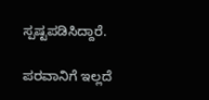ಸ್ಪಷ್ಟಪಡಿಸಿದ್ದಾರೆ.

ಪರವಾನಿಗೆ ಇಲ್ಲದೆ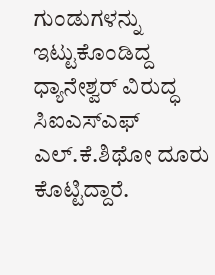ಗುಂಡುಗಳನ್ನು ಇಟ್ಟುಕೊಂಡಿದ್ದ ಧ್ಯಾನೇಶ್ವರ್ ವಿರುದ್ಧ ಸಿಐಎಸ್‌ಎಫ್ ಎಲ್.ಕೆ.ಶಿಥೋ ದೂರು ಕೊಟ್ಟಿದ್ದಾರೆ.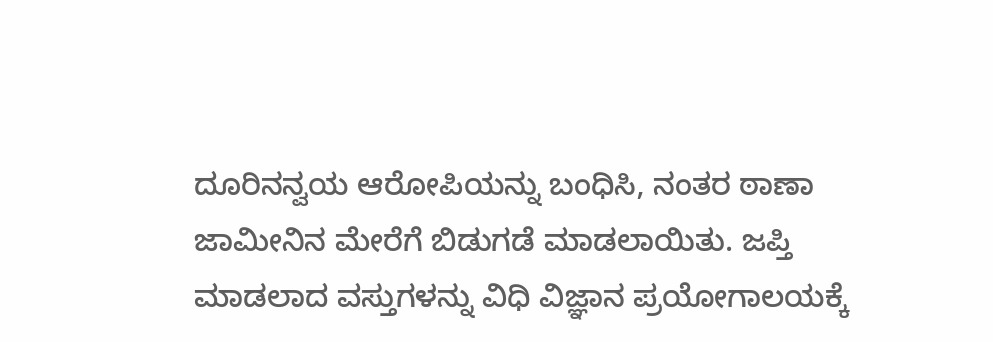ದೂರಿನನ್ವಯ ಆರೋಪಿಯನ್ನು ಬಂಧಿಸಿ, ನಂತರ ಠಾಣಾ ಜಾಮೀನಿನ ಮೇರೆಗೆ ಬಿಡುಗಡೆ ಮಾಡಲಾಯಿತು. ಜಪ್ತಿ ಮಾಡಲಾದ ವಸ್ತುಗಳನ್ನು ವಿಧಿ ವಿಜ್ಞಾನ ಪ್ರಯೋಗಾಲಯಕ್ಕೆ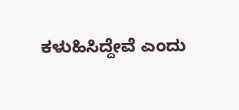ಕಳುಹಿಸಿದ್ದೇವೆ ಎಂದು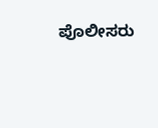ಪೊಲೀಸರು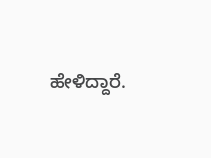ಹೇಳಿದ್ದಾರೆ.